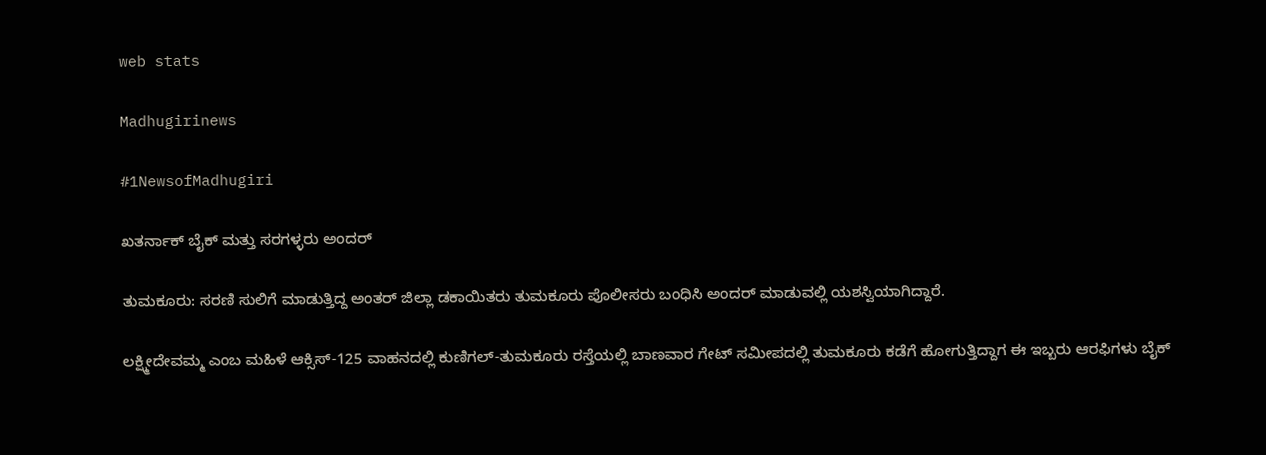web stats

Madhugirinews

#1NewsofMadhugiri

ಖತರ್ನಾಕ್ ಬೈಕ್ ಮತ್ತು ಸರಗಳ್ಳರು ಅಂದರ್

ತುಮಕೂರು: ಸರಣಿ ಸುಲಿಗೆ ಮಾಡುತ್ತಿದ್ದ ಅಂತರ್ ಜಿಲ್ಲಾ ಡಕಾಯಿತರು ತುಮಕೂರು ಪೊಲೀಸರು ಬಂಧಿಸಿ ಅಂದರ್ ಮಾಡುವಲ್ಲಿ ಯಶಸ್ವಿಯಾಗಿದ್ದಾರೆ.

ಲಕ್ಷ್ಮೀದೇವಮ್ಮ ಎಂಬ ಮಹಿಳೆ ಆಕ್ಸಿಸ್-125 ವಾಹನದಲ್ಲಿ ಕುಣಿಗಲ್-ತುಮಕೂರು ರಸ್ತೆಯಲ್ಲಿ ಬಾಣವಾರ ಗೇಟ್ ಸಮೀಪದಲ್ಲಿ ತುಮಕೂರು ಕಡೆಗೆ ಹೋಗುತ್ತಿದ್ದಾಗ ಈ ಇಬ್ಬರು ಆರಫಿಗಳು ಬೈಕ್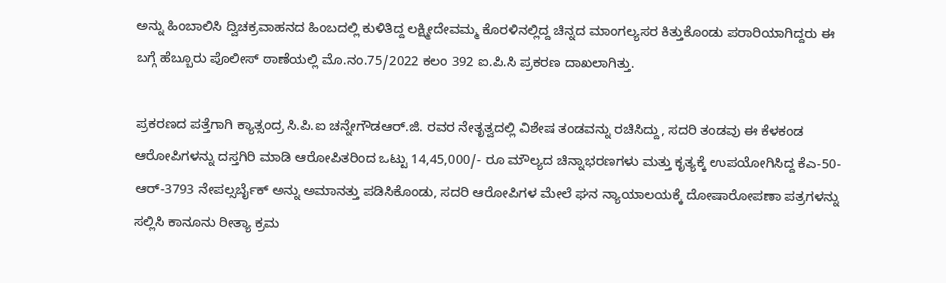ಅನ್ನು ಹಿಂಬಾಲಿಸಿ ದ್ವಿಚಕ್ರವಾಹನದ ಹಿಂಬದಲ್ಲಿ ಕುಳಿತಿದ್ದ ಲಕ್ಷ್ಮೀದೇವಮ್ಮ ಕೊರಳಿನಲ್ಲಿದ್ದ ಚಿನ್ನದ ಮಾಂಗಲ್ಯಸರ ಕಿತ್ತುಕೊಂಡು ಪರಾರಿಯಾಗಿದ್ದರು ಈ ಬಗ್ಗೆ ಹೆಬ್ಬೂರು ಪೊಲೀಸ್ ಠಾಣೆಯಲ್ಲಿ ಮೊ.ನಂ.75/2022 ಕಲಂ 392 ಐ.ಪಿ.ಸಿ ಪ್ರಕರಣ ದಾಖಲಾಗಿತ್ತು.

ಪ್ರಕರಣದ ಪತ್ತೆಗಾಗಿ ಕ್ಯಾತ್ಸಂದ್ರ ಸಿ.ಪಿ.ಐ ಚನ್ನೇಗೌಡಆರ್.ಜಿ. ರವರ ನೇತೃತ್ವದಲ್ಲಿ ವಿಶೇಷ ತಂಡವನ್ನು ರಚಿಸಿದ್ದು, ಸದರಿ ತಂಡವು ಈ ಕೆಳಕಂಡ ಆರೋಪಿಗಳನ್ನು ದಸ್ತಗಿರಿ ಮಾಡಿ ಆರೋಪಿತರಿಂದ ಒಟ್ಟು 14,45,000/- ರೂ ಮೌಲ್ಯದ ಚಿನ್ನಾಭರಣಗಳು ಮತ್ತು ಕೃತ್ಯಕ್ಕೆ ಉಪಯೋಗಿಸಿದ್ದ ಕೆಎ-50- ಆರ್-3793 ನೇಪಲ್ಸರ್ಬೈಕ್ ಅನ್ನು ಅಮಾನತ್ತು ಪಡಿಸಿಕೊಂಡು, ಸದರಿ ಆರೋಪಿಗಳ ಮೇಲೆ ಘನ ನ್ಯಾಯಾಲಯಕ್ಕೆ ದೋಷಾರೋಪಣಾ ಪತ್ರಗಳನ್ನು ಸಲ್ಲಿಸಿ ಕಾನೂನು ರೀತ್ಯಾ ಕ್ರಮ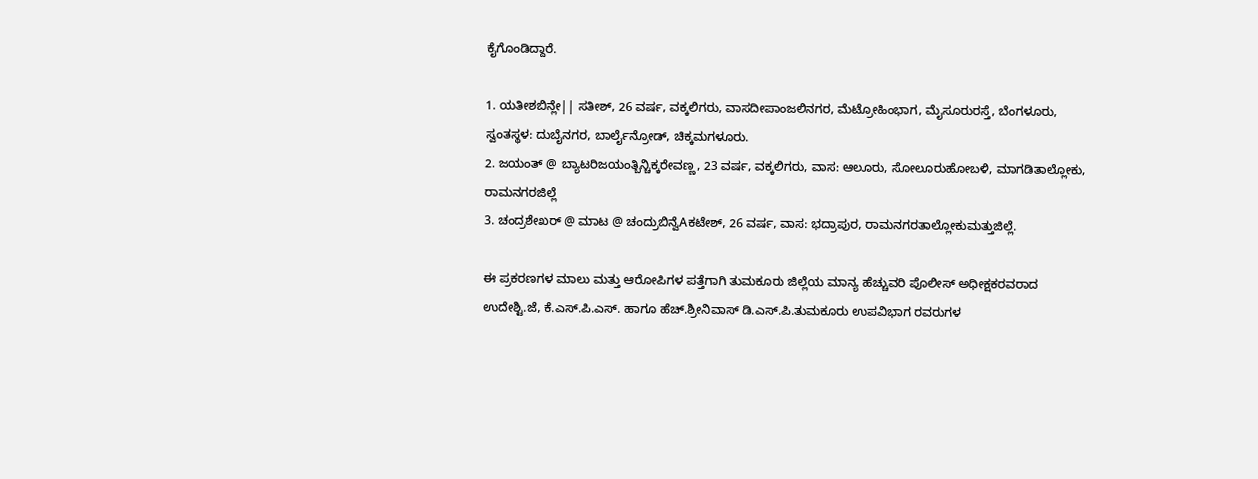ಕೈಗೊಂಡಿದ್ದಾರೆ.

1. ಯತೀಶಬಿನ್ಲೇ|| ಸತೀಶ್, 26 ವರ್ಷ, ವಕ್ಕಲಿಗರು, ವಾಸದೀಪಾಂಜಲಿನಗರ, ಮೆಟ್ರೋಹಿಂಭಾಗ, ಮೈಸೂರುರಸ್ತೆ, ಬೆಂಗಳೂರು, ಸ್ವಂತಸ್ಥಳ: ದುಬೈನಗರ, ಬಾರ್ಲೈನ್ರೋಡ್, ಚಿಕ್ಕಮಗಳೂರು.
2. ಜಯಂತ್ @ ಬ್ಯಾಟರಿಜಯಂತ್ಬಿನ್ಚಿಕ್ಕರೇವಣ್ಣ, 23 ವರ್ಷ, ವಕ್ಕಲಿಗರು, ವಾಸ: ಆಲೂರು, ಸೋಲೂರುಹೋಬಳಿ, ಮಾಗಡಿತಾಲ್ಲೋಕು, ರಾಮನಗರಜಿಲ್ಲೆ
3. ಚಂದ್ರಶೇಖರ್ @ ಮಾಟ @ ಚಂದ್ರುಬಿನ್ವೆAಕಟೇಶ್, 26 ವರ್ಷ, ವಾಸ: ಭದ್ರಾಪುರ, ರಾಮನಗರತಾಲ್ಲೋಕುಮತ್ತುಜಿಲ್ಲೆ.

ಈ ಪ್ರಕರಣಗಳ ಮಾಲು ಮತ್ತು ಆರೋಪಿಗಳ ಪತ್ತೆಗಾಗಿ ತುಮಕೂರು ಜಿಲ್ಲೆಯ ಮಾನ್ಯ ಹೆಚ್ಚುವರಿ ಪೊಲೀಸ್ ಅಧೀಕ್ಷಕರವರಾದ ಉದೇಶ್ಟಿ.ಜೆ, ಕೆ.ಎಸ್.ಪಿ.ಎಸ್. ಹಾಗೂ ಹೆಚ್.ಶ್ರೀನಿವಾಸ್ ಡಿ.ಎಸ್.ಪಿ.ತುಮಕೂರು ಉಪವಿಭಾಗ ರವರುಗಳ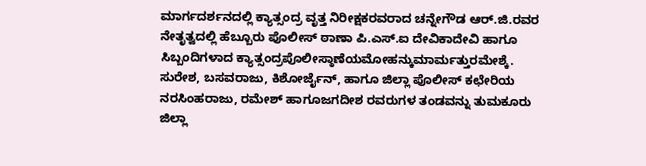ಮಾರ್ಗದರ್ಶನದಲ್ಲಿ ಕ್ಯಾತ್ಸಂದ್ರ ವೃತ್ತ ನಿರೀಕ್ಷಕರವರಾದ ಚನ್ನೇಗೌಡ ಆರ್.ಜಿ.ರವರ ನೇತೃತ್ವದಲ್ಲಿ ಹೆಬ್ಬೂರು ಪೊಲೀಸ್ ಠಾಣಾ ಪಿ.ಎಸ್.ಐ ದೇವಿಕಾದೇವಿ ಹಾಗೂ ಸಿಬ್ಬಂದಿಗಳಾದ ಕ್ಯಾತ್ಸಂದ್ರಪೊಲೀಸ್ಠಾಣೆಯಮೋಹನ್ಕುಮಾರ್ಮತ್ತುರಮೇಶ್ಕೆ. ಸುರೇಶ, ಬಸವರಾಜು, ಕಿಶೋರ್ಜೈನ್, ಹಾಗೂ ಜಿಲ್ಲಾ ಪೊಲೀಸ್ ಕಛೇರಿಯ ನರಸಿಂಹರಾಜು, ರಮೇಶ್ ಹಾಗೂಜಗದೀಶ ರವರುಗಳ ತಂಡವನ್ನು ತುಮಕೂರು ಜಿಲ್ಲಾ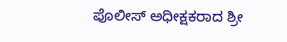ಪೊಲೀಸ್ ಅಧೀಕ್ಷಕರಾದ ಶ್ರೀ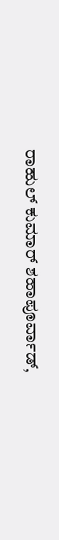ರಾಹುಲ್ ಕುಮಾರ್ ಶಹಾಪೂರ್ವಾಡ್,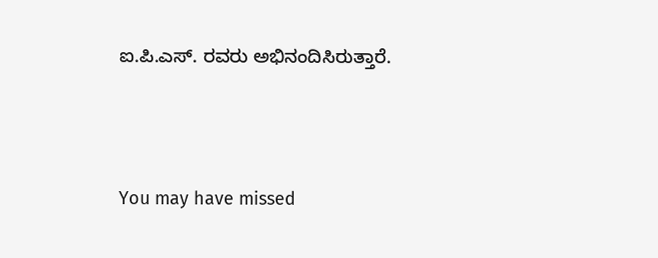ಐ.ಪಿ.ಎಸ್. ರವರು ಅಭಿನಂದಿಸಿರುತ್ತಾರೆ.



You may have missed